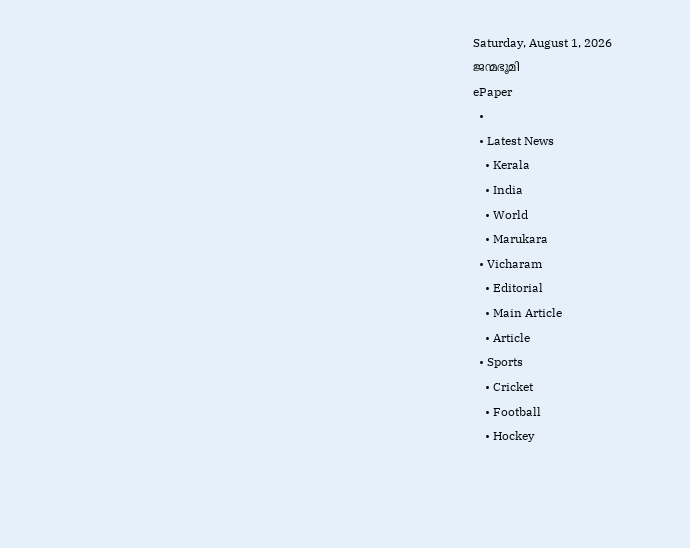Saturday, August 1, 2026
ജന്മഭൂമി
ePaper
  •
  • Latest News
    • Kerala
    • India
    • World
    • Marukara
  • Vicharam
    • Editorial
    • Main Article
    • Article
  • Sports
    • Cricket
    • Football
    • Hockey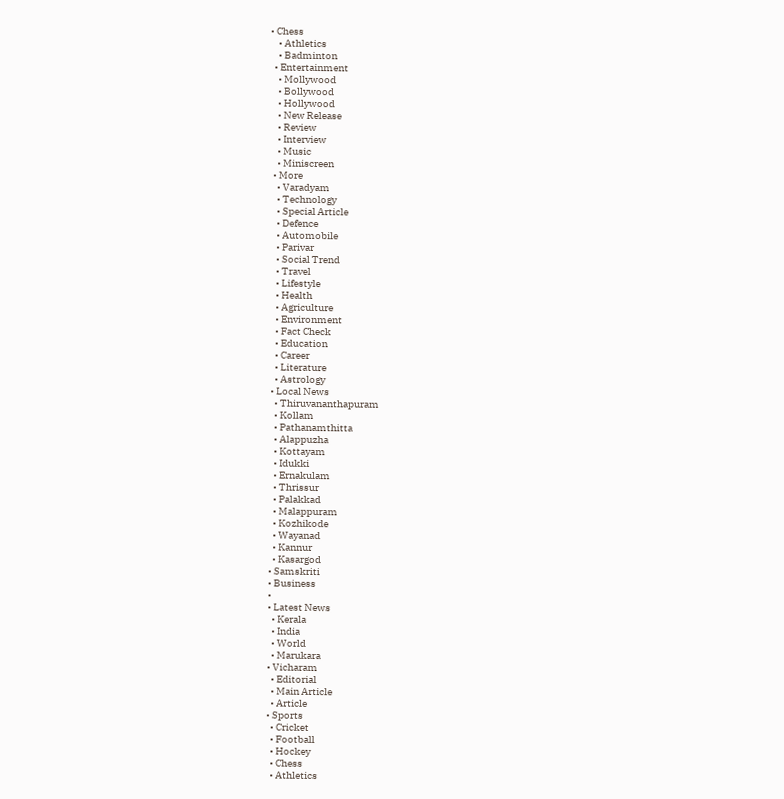• Chess
    • Athletics
    • Badminton
  • Entertainment
    • Mollywood
    • Bollywood
    • Hollywood
    • New Release
    • Review
    • Interview
    • Music
    • Miniscreen
  • More
    • Varadyam
    • Technology
    • Special Article
    • Defence
    • Automobile
    • Parivar
    • Social Trend
    • Travel
    • Lifestyle
    • Health
    • Agriculture
    • Environment
    • Fact Check
    • Education
    • Career
    • Literature
    • Astrology
  • Local News
    • Thiruvananthapuram
    • Kollam
    • Pathanamthitta
    • Alappuzha
    • Kottayam
    • Idukki
    • Ernakulam
    • Thrissur
    • Palakkad
    • Malappuram
    • Kozhikode
    • Wayanad
    • Kannur
    • Kasargod
  • Samskriti
  • Business
  •
  • Latest News
    • Kerala
    • India
    • World
    • Marukara
  • Vicharam
    • Editorial
    • Main Article
    • Article
  • Sports
    • Cricket
    • Football
    • Hockey
    • Chess
    • Athletics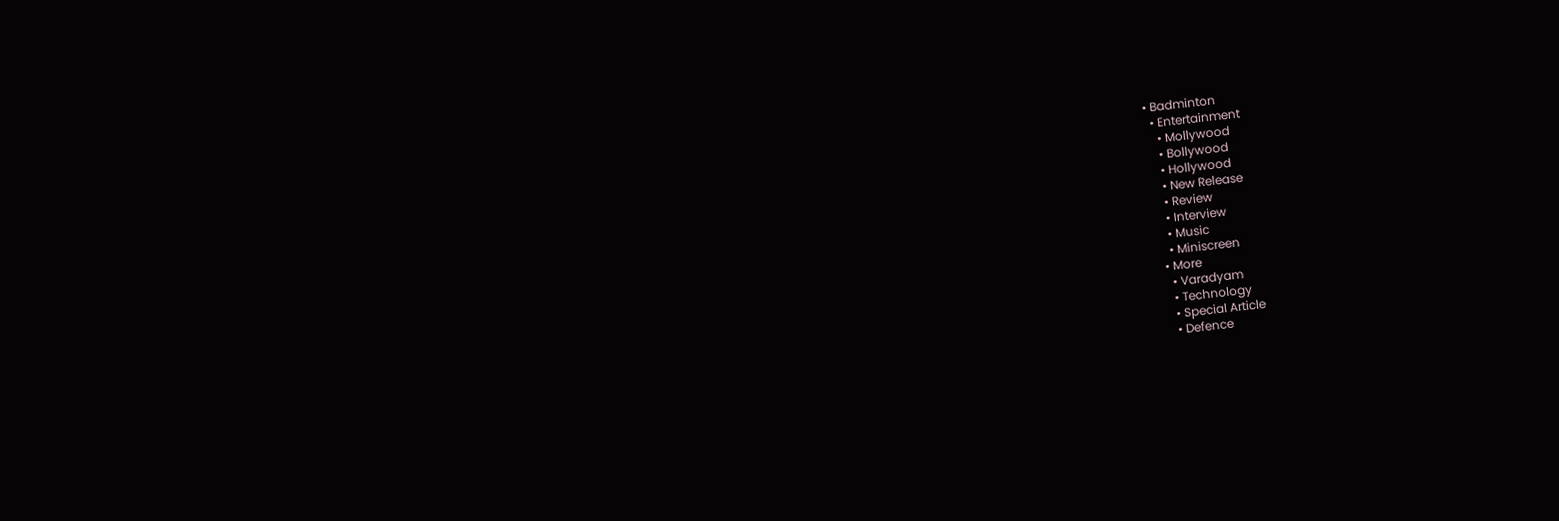• Badminton
  • Entertainment
    • Mollywood
    • Bollywood
    • Hollywood
    • New Release
    • Review
    • Interview
    • Music
    • Miniscreen
  • More
    • Varadyam
    • Technology
    • Special Article
    • Defence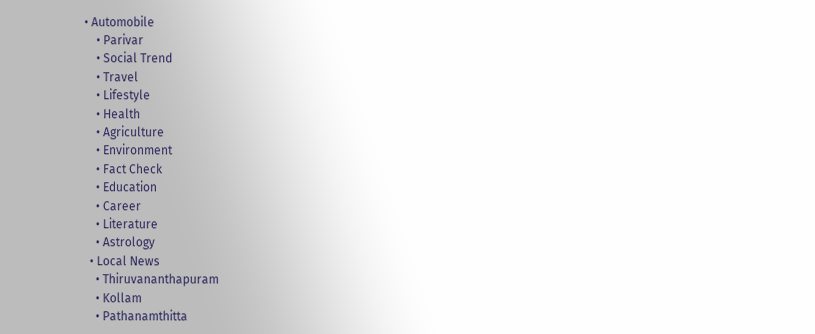• Automobile
    • Parivar
    • Social Trend
    • Travel
    • Lifestyle
    • Health
    • Agriculture
    • Environment
    • Fact Check
    • Education
    • Career
    • Literature
    • Astrology
  • Local News
    • Thiruvananthapuram
    • Kollam
    • Pathanamthitta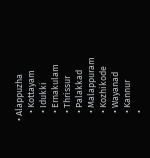• Alappuzha
    • Kottayam
    • Idukki
    • Ernakulam
    • Thrissur
    • Palakkad
    • Malappuram
    • Kozhikode
    • Wayanad
    • Kannur
    •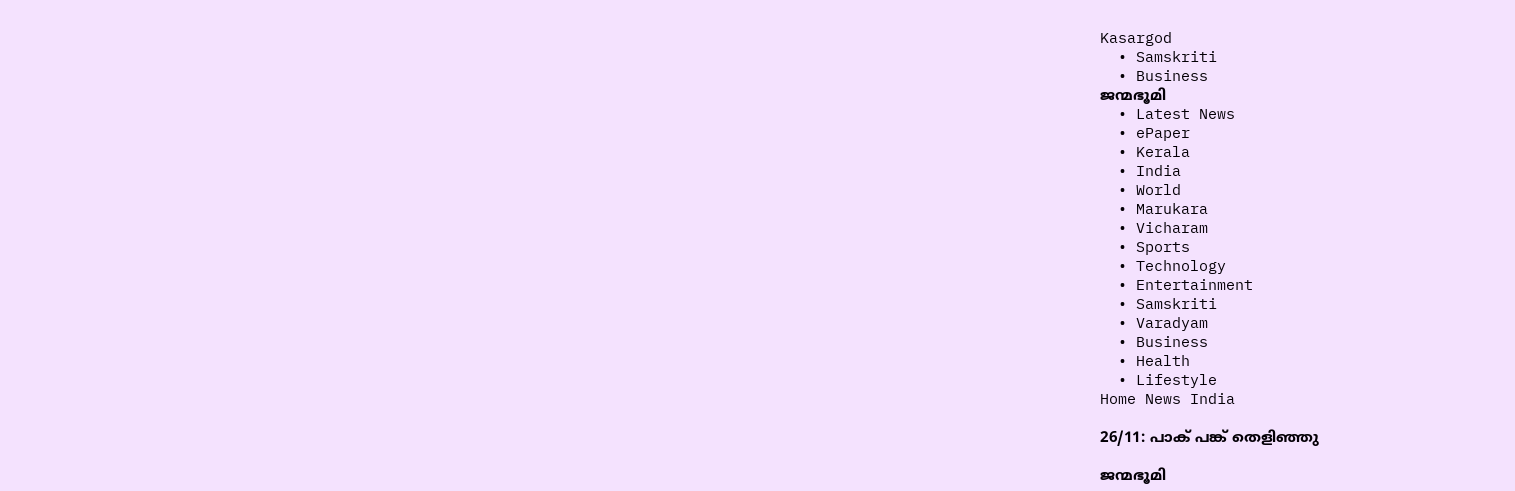Kasargod
  • Samskriti
  • Business
ജന്മഭൂമി
  • Latest News
  • ePaper
  • Kerala
  • India
  • World
  • Marukara
  • Vicharam
  • Sports
  • Technology
  • Entertainment
  • Samskriti
  • Varadyam
  • Business
  • Health
  • Lifestyle
Home News India

26/11: പാക് പങ്ക് തെളിഞ്ഞു

ജന്മഭൂമി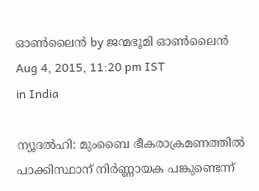ഓണ്‍ലൈന്‍ by ജന്മഭൂമി ഓണ്‍ലൈന്‍
Aug 4, 2015, 11:20 pm IST
in India

ന്യൂദല്‍ഹി: മുംബൈ ഭീകരാക്രമണത്തില്‍ പാക്കിസ്ഥാന് നിര്‍ണ്ണായക പങ്കുണ്ടെന്ന്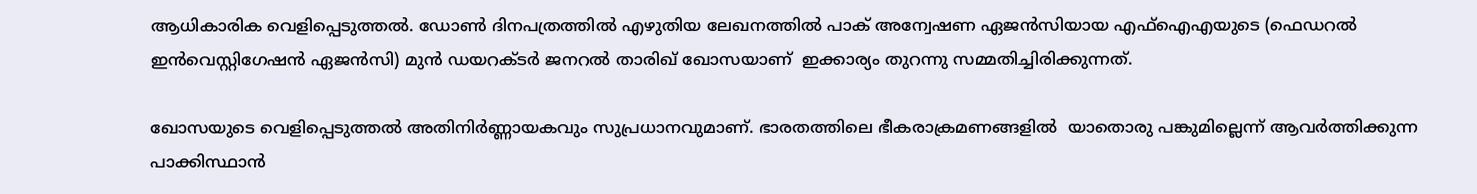ആധികാരിക വെളിപ്പെടുത്തല്‍. ഡോണ്‍ ദിനപത്രത്തില്‍ എഴുതിയ ലേഖനത്തില്‍ പാക് അന്വേഷണ ഏജന്‍സിയായ എഫ്‌ഐഎയുടെ (ഫെഡറല്‍ ഇന്‍വെസ്റ്റിഗേഷന്‍ ഏജന്‍സി) മുന്‍ ഡയറക്ടര്‍ ജനറല്‍ താരിഖ് ഖോസയാണ്  ഇക്കാര്യം തുറന്നു സമ്മതിച്ചിരിക്കുന്നത്.

ഖോസയുടെ വെളിപ്പെടുത്തല്‍ അതിനിര്‍ണ്ണായകവും സുപ്രധാനവുമാണ്. ഭാരതത്തിലെ ഭീകരാക്രമണങ്ങളില്‍  യാതൊരു പങ്കുമില്ലെന്ന് ആവര്‍ത്തിക്കുന്ന പാക്കിസ്ഥാന്‍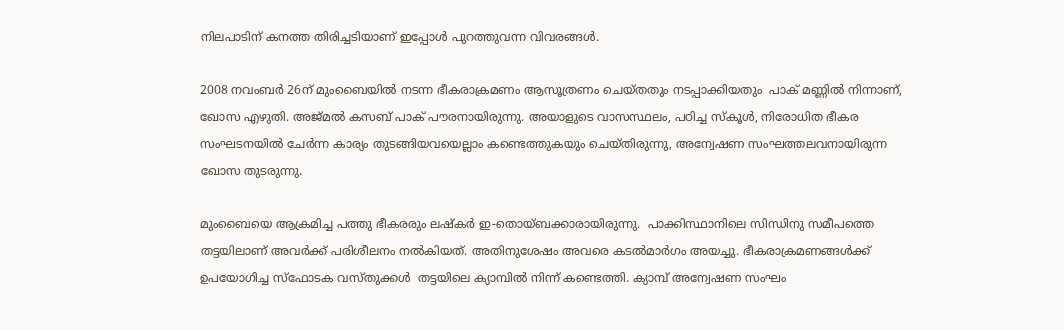നിലപാടിന് കനത്ത തിരിച്ചടിയാണ് ഇപ്പോള്‍ പുറത്തുവന്ന വിവരങ്ങള്‍.

2008 നവംബര്‍ 26ന് മുംബൈയില്‍ നടന്ന ഭീകരാക്രമണം ആസൂത്രണം ചെയ്തതും നടപ്പാക്കിയതും  പാക് മണ്ണില്‍ നിന്നാണ്, ഖോസ എഴുതി. അജ്മല്‍ കസബ് പാക് പൗരനായിരുന്നു. അയാളുടെ വാസസ്ഥലം, പഠിച്ച സ്‌കൂള്‍, നിരോധിത ഭീകര സംഘടനയില്‍ ചേര്‍ന്ന കാര്യം തുടങ്ങിയവയെല്ലാം കണ്ടെത്തുകയും ചെയ്തിരുന്നു, അന്വേഷണ സംഘത്തലവനായിരുന്ന ഖോസ തുടരുന്നു.

മുംബൈയെ ആക്രമിച്ച പത്തു ഭീകരരും ലഷ്‌കര്‍ ഇ-തൊയ്ബക്കാരായിരുന്നു.  പാക്കിസ്ഥാനിലെ സിന്ധിനു സമീപത്തെ തട്ടയിലാണ് അവര്‍ക്ക് പരിശീലനം നല്‍കിയത്. അതിനുശേഷം അവരെ കടല്‍മാര്‍ഗം അയച്ചു. ഭീകരാക്രമണങ്ങള്‍ക്ക് ഉപയോഗിച്ച സ്‌ഫോടക വസ്തുക്കള്‍  തട്ടയിലെ ക്യാമ്പില്‍ നിന്ന് കണ്ടെത്തി. ക്യാമ്പ് അന്വേഷണ സംഘം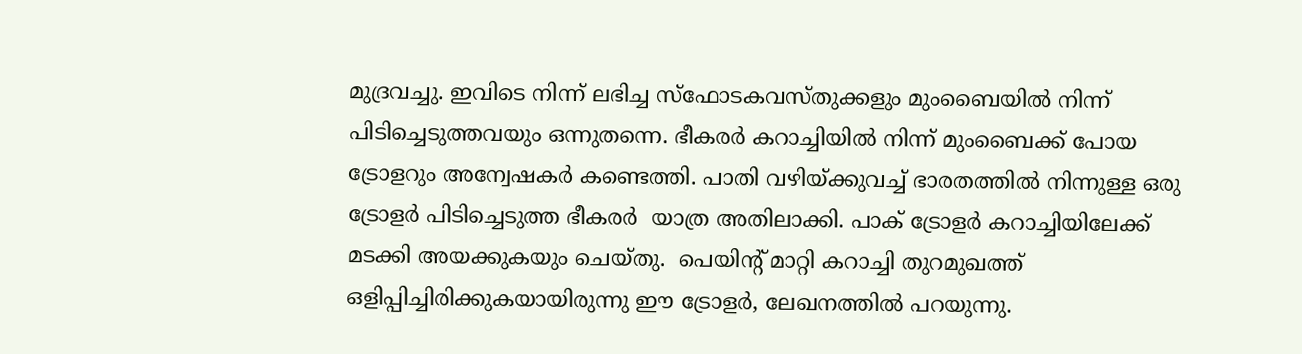മുദ്രവച്ചു. ഇവിടെ നിന്ന് ലഭിച്ച സ്‌ഫോടകവസ്തുക്കളും മുംബൈയില്‍ നിന്ന് പിടിച്ചെടുത്തവയും ഒന്നുതന്നെ. ഭീകരര്‍ കറാച്ചിയില്‍ നിന്ന് മുംബൈക്ക് പോയ ട്രോളറും അന്വേഷകര്‍ കണ്ടെത്തി. പാതി വഴിയ്‌ക്കുവച്ച് ഭാരതത്തില്‍ നിന്നുള്ള ഒരു ട്രോളര്‍ പിടിച്ചെടുത്ത ഭീകരര്‍  യാത്ര അതിലാക്കി. പാക് ട്രോളര്‍ കറാച്ചിയിലേക്ക് മടക്കി അയക്കുകയും ചെയ്തു.  പെയിന്റ് മാറ്റി കറാച്ചി തുറമുഖത്ത് ഒളിപ്പിച്ചിരിക്കുകയായിരുന്നു ഈ ട്രോളര്‍, ലേഖനത്തില്‍ പറയുന്നു.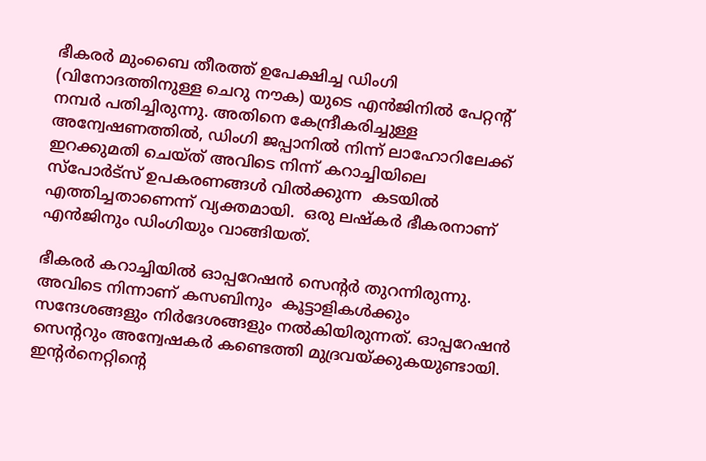ഭീകരര്‍ മുംബൈ തീരത്ത് ഉപേക്ഷിച്ച ഡിംഗി (വിനോദത്തിനുള്ള ചെറു നൗക) യുടെ എന്‍ജിനില്‍ പേറ്റന്റ് നമ്പര്‍ പതിച്ചിരുന്നു. അതിനെ കേന്ദ്രീകരിച്ചുള്ള അന്വേഷണത്തില്‍, ഡിംഗി ജപ്പാനില്‍ നിന്ന് ലാഹോറിലേക്ക് ഇറക്കുമതി ചെയ്ത് അവിടെ നിന്ന് കറാച്ചിയിലെ  സ്‌പോര്‍ട്‌സ് ഉപകരണങ്ങള്‍ വില്‍ക്കുന്ന  കടയില്‍ എത്തിച്ചതാണെന്ന് വ്യക്തമായി.  ഒരു ലഷ്‌കര്‍ ഭീകരനാണ് എന്‍ജിനും ഡിംഗിയും വാങ്ങിയത്.

ഭീകരര്‍ കറാച്ചിയില്‍ ഓപ്പറേഷന്‍ സെന്റര്‍ തുറന്നിരുന്നു. അവിടെ നിന്നാണ് കസബിനും  കൂട്ടാളികള്‍ക്കും സന്ദേശങ്ങളും നിര്‍ദേശങ്ങളും നല്‍കിയിരുന്നത്. ഓപ്പറേഷന്‍ സെന്ററും അന്വേഷകര്‍ കണ്ടെത്തി മുദ്രവയ്‌ക്കുകയുണ്ടായി. ഇന്റര്‍നെറ്റിന്റെ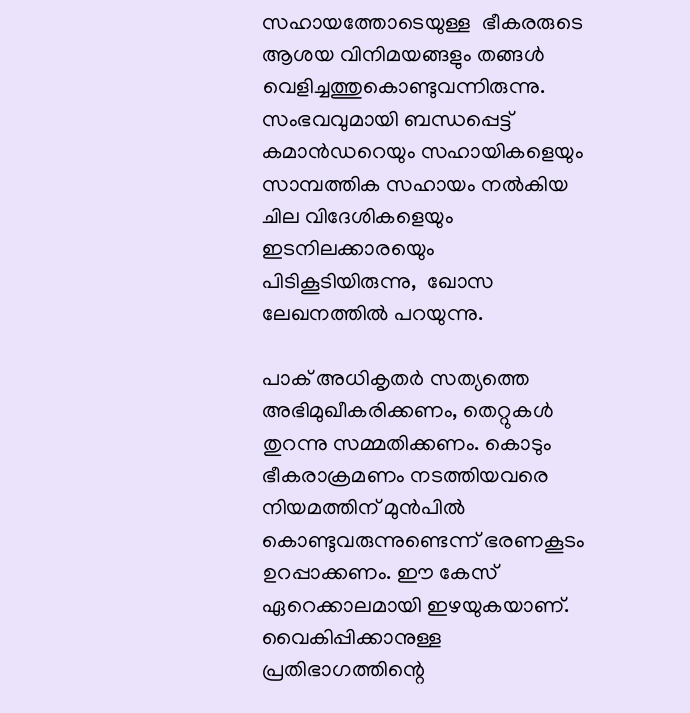സഹായത്തോടെയുള്ള  ഭീകരരുടെ  ആശയ വിനിമയങ്ങളും തങ്ങള്‍ വെളിച്ചത്തുകൊണ്ടുവന്നിരുന്നു. സംഭവവുമായി ബന്ധപ്പെട്ട് കമാന്‍ഡറെയും സഹായികളെയും സാമ്പത്തിക സഹായം നല്‍കിയ ചില വിദേശികളെയും ഇടനിലക്കാരയെും പിടികൂടിയിരുന്നു,  ഖോസ ലേഖനത്തില്‍ പറയുന്നു.

പാക് അധികൃതര്‍ സത്യത്തെ അഭിമുഖീകരിക്കണം, തെറ്റുകള്‍ തുറന്നു സമ്മതിക്കണം. കൊടും ഭീകരാക്രമണം നടത്തിയവരെ നിയമത്തിന് മുന്‍പില്‍ കൊണ്ടുവരുന്നുണ്ടെന്ന് ഭരണകൂടം  ഉറപ്പാക്കണം. ഈ കേസ് ഏറെക്കാലമായി ഇഴയുകയാണ്.  വൈകിപ്പിക്കാനുള്ള പ്രതിഭാഗത്തിന്റെ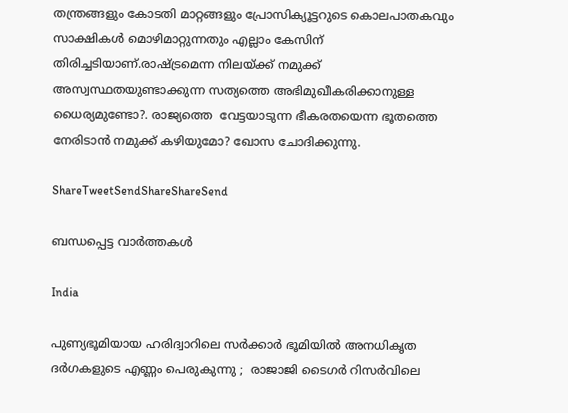തന്ത്രങ്ങളും കോടതി മാറ്റങ്ങളും പ്രോസിക്യൂട്ടറുടെ കൊലപാതകവും സാക്ഷികള്‍ മൊഴിമാറ്റുന്നതും എല്ലാം കേസിന് തിരിച്ചടിയാണ്.രാഷ്‌ട്രമെന്ന നിലയ്‌ക്ക് നമുക്ക്   അസ്വസ്ഥതയുണ്ടാക്കുന്ന സത്യത്തെ അഭിമുഖീകരിക്കാനുള്ള  ധൈര്യമുണ്ടോ?. രാജ്യത്തെ  വേട്ടയാടുന്ന ഭീകരതയെന്ന ഭൂതത്തെ നേരിടാന്‍ നമുക്ക് കഴിയുമോ? ഖോസ ചോദിക്കുന്നു.

ShareTweetSendShareShareSend

ബന്ധപ്പെട്ട വാര്‍ത്തകള്‍

India

പുണ്യഭൂമിയായ ഹരിദ്വാറിലെ സർക്കാർ ഭൂമിയിൽ അനധികൃത ദർഗകളുടെ എണ്ണം പെരുകുന്നു ;  രാജാജി ടൈഗർ റിസർവിലെ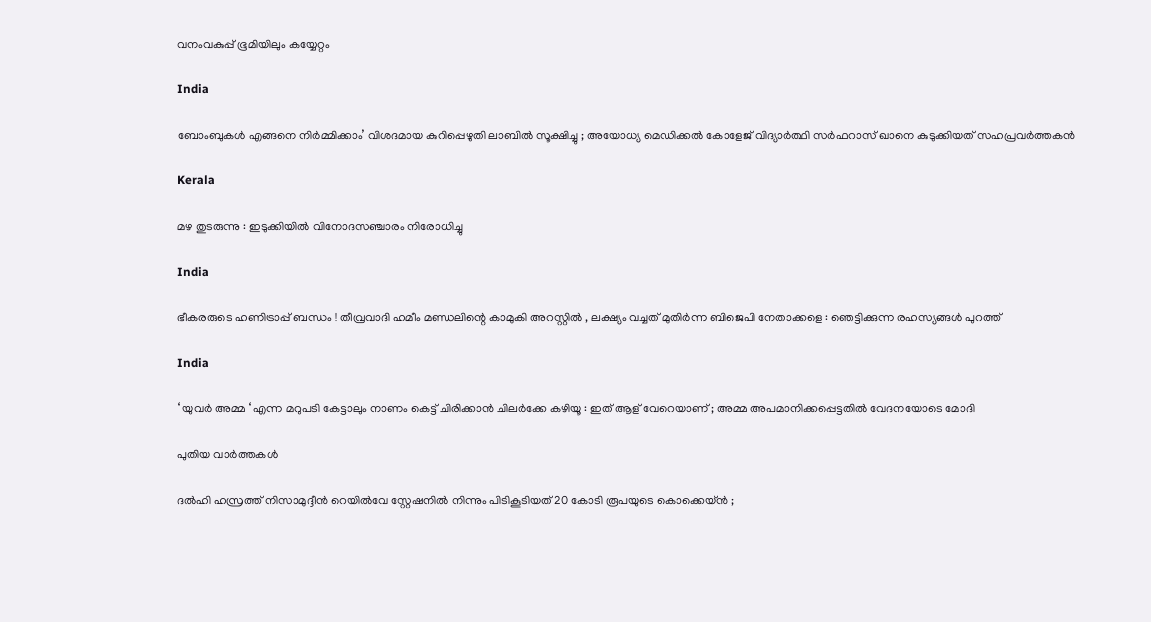വനംവകുപ്പ് ഭൂമിയിലും കയ്യേറ്റം

India

ബോംബുകൾ എങ്ങനെ നിർമ്മിക്കാം’ വിശദമായ കുറിപ്പെഴുതി ലാബിൽ സൂക്ഷിച്ചു ; അയോധ്യ മെഡിക്കൽ കോളേജ് വിദ്യാർത്ഥി സർഫറാസ് ഖാനെ കുടുക്കിയത് സഹപ്രവർത്തകൻ

Kerala

മഴ തുടരുന്നു : ഇടുക്കിയില്‍ വിനോദസഞ്ചാരം നിരോധിച്ചു

India

ഭീകരരുടെ ഹണിട്രാപ്പ് ബന്ധം ! തീവ്രവാദി ഹമീം മണ്ഡലിന്റെ കാമുകി അറസ്റ്റിൽ , ലക്ഷ്യം വച്ചത് മുതിർന്ന ബിജെപി നേതാക്കളെ : ഞെട്ടിക്കുന്ന രഹസ്യങ്ങൾ പുറത്ത്

India

‘ യുവർ അമ്മ ‘ എന്ന മറുപടി കേട്ടാലും നാണം കെട്ട് ചിരിക്കാൻ ചിലർക്കേ കഴിയൂ : ഇത് ആള് വേറെയാണ് ; അമ്മ അപമാനിക്കപ്പെട്ടതിൽ വേദനയോടെ മോദി

പുതിയ വാര്‍ത്തകള്‍

ദൽഹി ഹസ്രത്ത് നിസാമുദ്ദീൻ റെയിൽവേ സ്റ്റേഷനിൽ നിന്നും പിടികൂടിയത് 20 കോടി രൂപയുടെ കൊക്കെയ്ൻ ;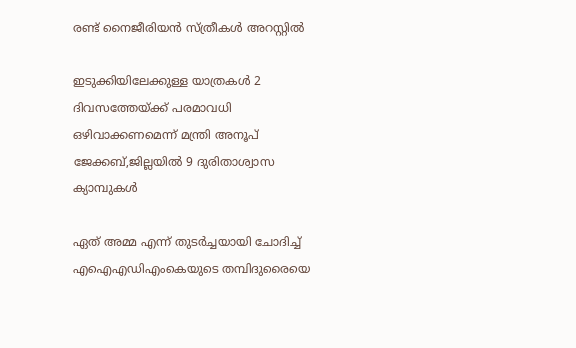രണ്ട് നൈജീരിയൻ സ്ത്രീകൾ അറസ്റ്റിൽ

ഇടുക്കിയിലേക്കുള്ള യാത്രകള്‍ 2 ദിവസത്തേയ്‌ക്ക് പരമാവധി ഒഴിവാക്കണമെന്ന് മന്ത്രി അനൂപ് ജേക്കബ്,ജില്ലയില്‍ 9 ദുരിതാശ്വാസ ക്യാമ്പുകള്‍

ഏത് അമ്മ എന്ന് തുടര്‍ച്ചയായി ചോദിച്ച് എഐഎഡിഎംകെയുടെ തമ്പിദുരൈയെ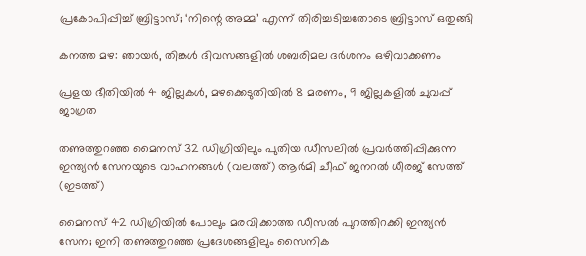പ്രകോപിപ്പിച്ച് ബ്രിട്ടാസ്; ‘നിന്റെ അമ്മ’ എന്ന് തിരിച്ചടിച്ചതോടെ ബ്രിട്ടാസ് ഒതുങ്ങി

കനത്ത മഴ: ഞായര്‍, തിങ്കള്‍ ദിവസങ്ങളില്‍ ശബരിമല ദര്‍ശനം ഒഴിവാക്കണം

പ്രളയ ഭീതിയില്‍ 4 ജില്ലകള്‍, മഴക്കെടുതിയില്‍ 8 മരണം, 9 ജില്ലകളില്‍ ചുവപ്പ് ജാഗ്രത

തണുത്തുറഞ്ഞ മൈനസ് 32 ഡിഗ്രിയിലും പുതിയ ഡീസലില്‍ പ്രവര്‍ത്തിപ്പിക്കുന്ന ഇന്ത്യന്‍ സേനയുടെ വാഹനങ്ങള്‍ (വലത്ത്) ആർമി ചീഫ് ജനറൽ ധീരജ് സേത്ത് (ഇടത്ത്)

മൈനസ് 42 ഡിഗ്രിയില്‍ പോലും മരവിക്കാത്ത ഡീസല്‍ പുറത്തിറക്കി ഇന്ത്യന്‍ സേന; ഇനി തണുത്തുറഞ്ഞ പ്രദേശങ്ങളിലും സൈനിക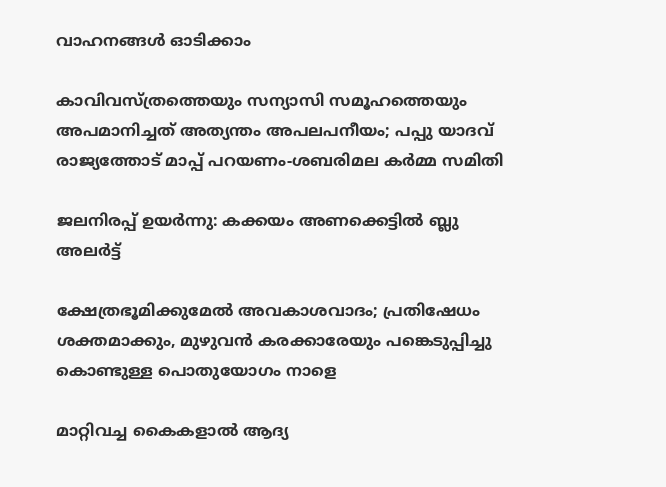വാഹനങ്ങള്‍ ഓടിക്കാം

കാവിവസ്ത്രത്തെയും സന്യാസി സമൂഹത്തെയും അപമാനിച്ചത് അത്യന്തം അപലപനീയം; പപ്പു യാദവ് രാജ്യത്തോട് മാപ്പ് പറയണം-ശബരിമല കര്‍മ്മ സമിതി

ജലനിരപ്പ് ഉയര്‍ന്നു: കക്കയം അണക്കെട്ടില്‍ ബ്ലു അലര്‍ട്ട്

ക്ഷേത്രഭൂമിക്കുമേല്‍ അവകാശവാദം; പ്രതിഷേധം ശക്തമാക്കും, മുഴുവന്‍ കരക്കാരേയും പങ്കെടുപ്പിച്ചു കൊണ്ടുള്ള പൊതുയോഗം നാളെ

മാറ്റിവച്ച കൈകളാല്‍ ആദ്യ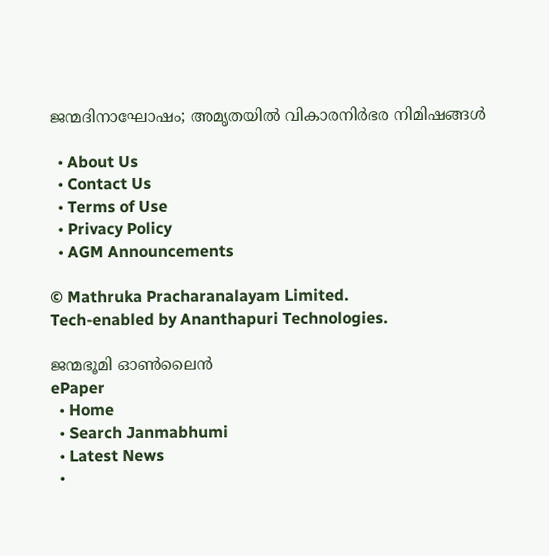ജന്മദിനാഘോഷം; അമൃതയില്‍ വികാരനിര്‍ഭര നിമിഷങ്ങള്‍

  • About Us
  • Contact Us
  • Terms of Use
  • Privacy Policy
  • AGM Announcements

© Mathruka Pracharanalayam Limited.
Tech-enabled by Ananthapuri Technologies.

ജന്മഭൂമി ഓണ്‍ലൈന്‍
ePaper
  • Home
  • Search Janmabhumi
  • Latest News
  •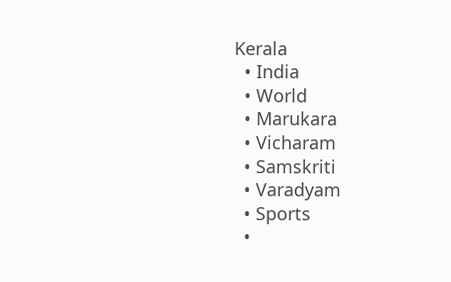Kerala
  • India
  • World
  • Marukara
  • Vicharam
  • Samskriti
  • Varadyam
  • Sports
  •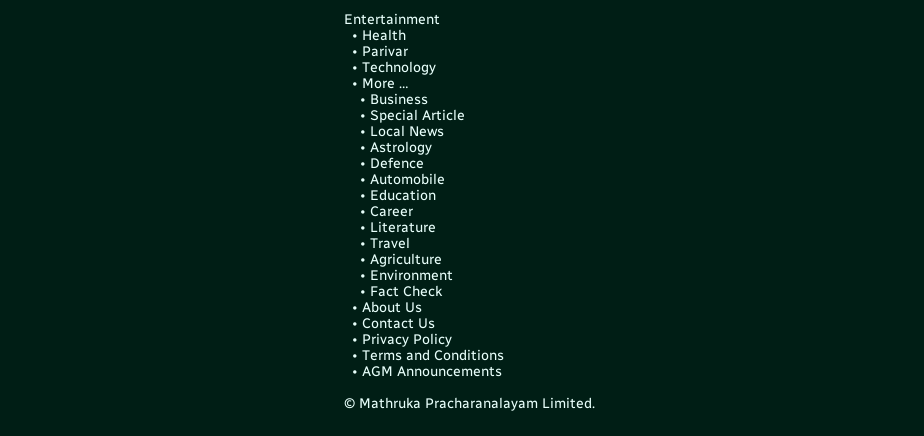Entertainment
  • Health
  • Parivar
  • Technology
  • More …
    • Business
    • Special Article
    • Local News
    • Astrology
    • Defence
    • Automobile
    • Education
    • Career
    • Literature
    • Travel
    • Agriculture
    • Environment
    • Fact Check
  • About Us
  • Contact Us
  • Privacy Policy
  • Terms and Conditions
  • AGM Announcements

© Mathruka Pracharanalayam Limited.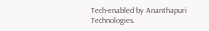Tech-enabled by Ananthapuri Technologies.